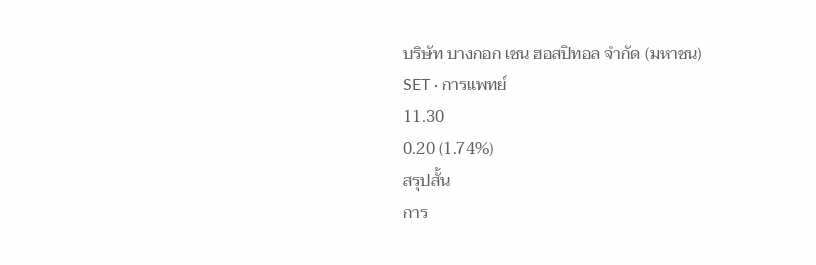บริษัท บางกอก เชน ฮอสปิทอล จำกัด (มหาชน)
SET · การแพทย์
11.30
0.20 (1.74%)
สรุปสั้น
การ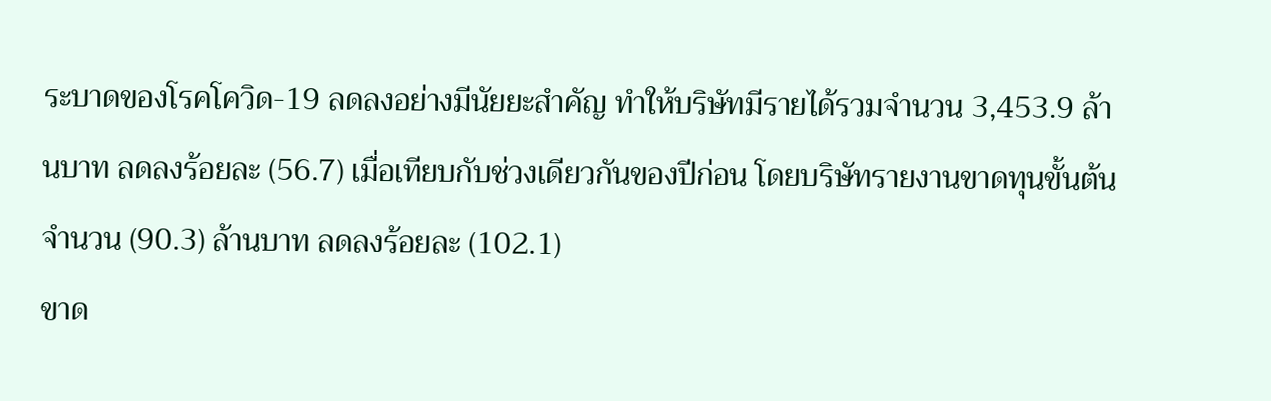ระบาดของโรคโควิด-19 ลดลงอย่างมีนัยยะสําคัญ ทําให้บริษัทมีรายได้รวมจํานวน 3,453.9 ล้านบาท ลดลงร้อยละ (56.7) เมื่อเทียบกับช่วงเดียวกันของปีก่อน โดยบริษัทรายงานขาดทุนขั้นต้นจํานวน (90.3) ล้านบาท ลดลงร้อยละ (102.1)
ขาด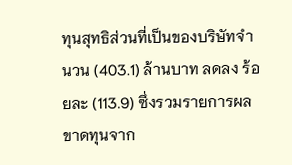ทุนสุทธิส่วนที่เป็นของบริษัทจํานวน (403.1) ล้านบาท ลดลง ร้อยละ (113.9) ซึ่งรวมรายการผลขาดทุนจาก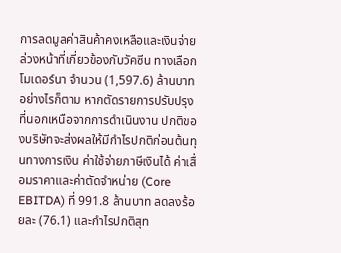การลดมูลค่าสินค้าคงเหลือและเงินจ่ายล่วงหน้าที่เกี่ยวข้องกับวัคซีน ทางเลือกโมเดอร์นา จํานวน (1,597.6) ล้านบาท
อย่างไรก็ตาม หากตัดรายการปรับปรุงที่นอกเหนือจากการดําเนินงาน ปกติของบริษัทจะส่งผลให้มีกําไรปกติก่อนต้นทุนทางการเงิน ค่าใช้จ่ายภาษีเงินได้ ค่าเสื่อมราคาและค่าตัดจําหน่าย (Core EBITDA) ที่ 991.8 ล้านบาท ลดลงร้อยละ (76.1) และกําไรปกติสุท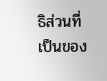ธิส่วนที่เป็นของ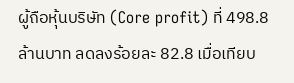ผู้ถือหุ้นบริษัท (Core profit) ที่ 498.8 ล้านบาท ลดลงร้อยละ 82.8 เมื่อเทียบ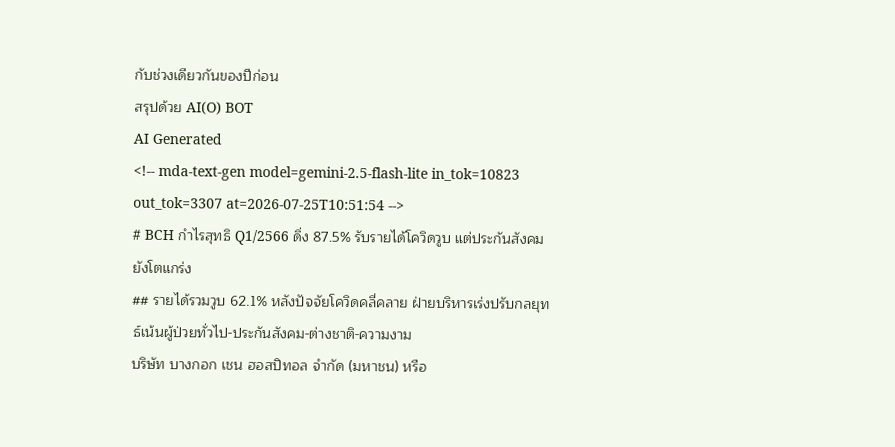กับช่วงเดียวกันของปีก่อน
สรุปด้วย AI(O) BOT
AI Generated
<!-- mda-text-gen model=gemini-2.5-flash-lite in_tok=10823 out_tok=3307 at=2026-07-25T10:51:54 -->
# BCH กำไรสุทธิ Q1/2566 ดิ่ง 87.5% รับรายได้โควิดวูบ แต่ประกันสังคมยังโตแกร่ง
## รายได้รวมวูบ 62.1% หลังปัจจัยโควิดคลี่คลาย ฝ่ายบริหารเร่งปรับกลยุทธ์เน้นผู้ป่วยทั่วไป-ประกันสังคม-ต่างชาติ-ความงาม
บริษัท บางกอก เชน ฮอสปิทอล จำกัด (มหาชน) หรือ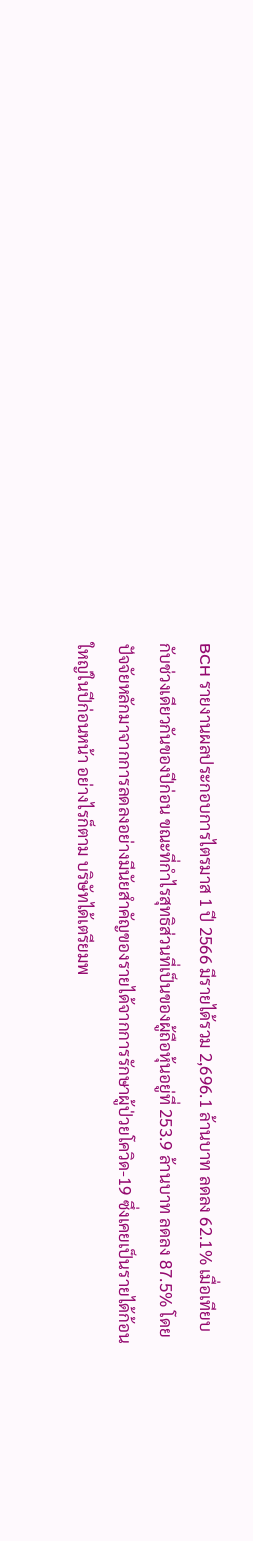BCH รายงานผลประกอบการไตรมาส 1 ปี 2566 มีรายได้รวม 2,696.1 ล้านบาท ลดลง 62.1% เมื่อเทียบกับช่วงเดียวกันของปีก่อน ขณะที่กำไรสุทธิส่วนที่เป็นของผู้ถือหุ้นอยู่ที่ 253.9 ล้านบาท ลดลง 87.5% โดยปัจจัยหลักมาจากการลดลงอย่างมีนัยสำคัญของรายได้จากการรักษาผู้ป่วยโควิด-19 ซึ่งเคยเป็นรายได้ก้อนใหญ่ในปีก่อนหน้า อย่างไรก็ตาม บริษัทได้เตรียมพ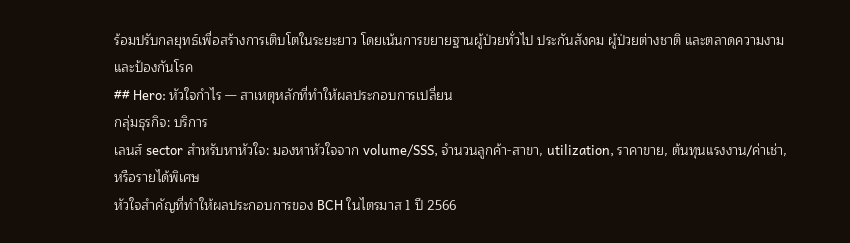ร้อมปรับกลยุทธ์เพื่อสร้างการเติบโตในระยะยาว โดยเน้นการขยายฐานผู้ป่วยทั่วไป ประกันสังคม ผู้ป่วยต่างชาติ และตลาดความงามและป้องกันโรค
## Hero: หัวใจกำไร — สาเหตุหลักที่ทำให้ผลประกอบการเปลี่ยน
กลุ่มธุรกิจ: บริการ
เลนส์ sector สำหรับหาหัวใจ: มองหาหัวใจจาก volume/SSS, จำนวนลูกค้า-สาขา, utilization, ราคาขาย, ต้นทุนแรงงาน/ค่าเช่า, หรือรายได้พิเศษ
หัวใจสำคัญที่ทำให้ผลประกอบการของ BCH ในไตรมาส 1 ปี 2566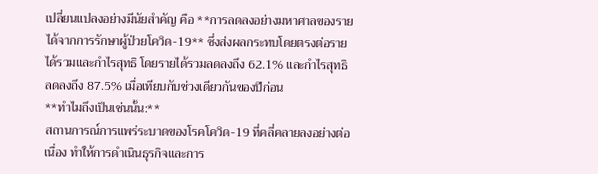เปลี่ยนแปลงอย่างมีนัยสำคัญ คือ **การลดลงอย่างมหาศาลของรายได้จากการรักษาผู้ป่วยโควิด-19** ซึ่งส่งผลกระทบโดยตรงต่อรายได้รวมและกำไรสุทธิ โดยรายได้รวมลดลงถึง 62.1% และกำไรสุทธิลดลงถึง 87.5% เมื่อเทียบกับช่วงเดียวกันของปีก่อน
**ทำไมถึงเป็นเช่นนั้น:**
สถานการณ์การแพร่ระบาดของโรคโควิด-19 ที่คลี่คลายลงอย่างต่อเนื่อง ทำให้การดำเนินธุรกิจและการ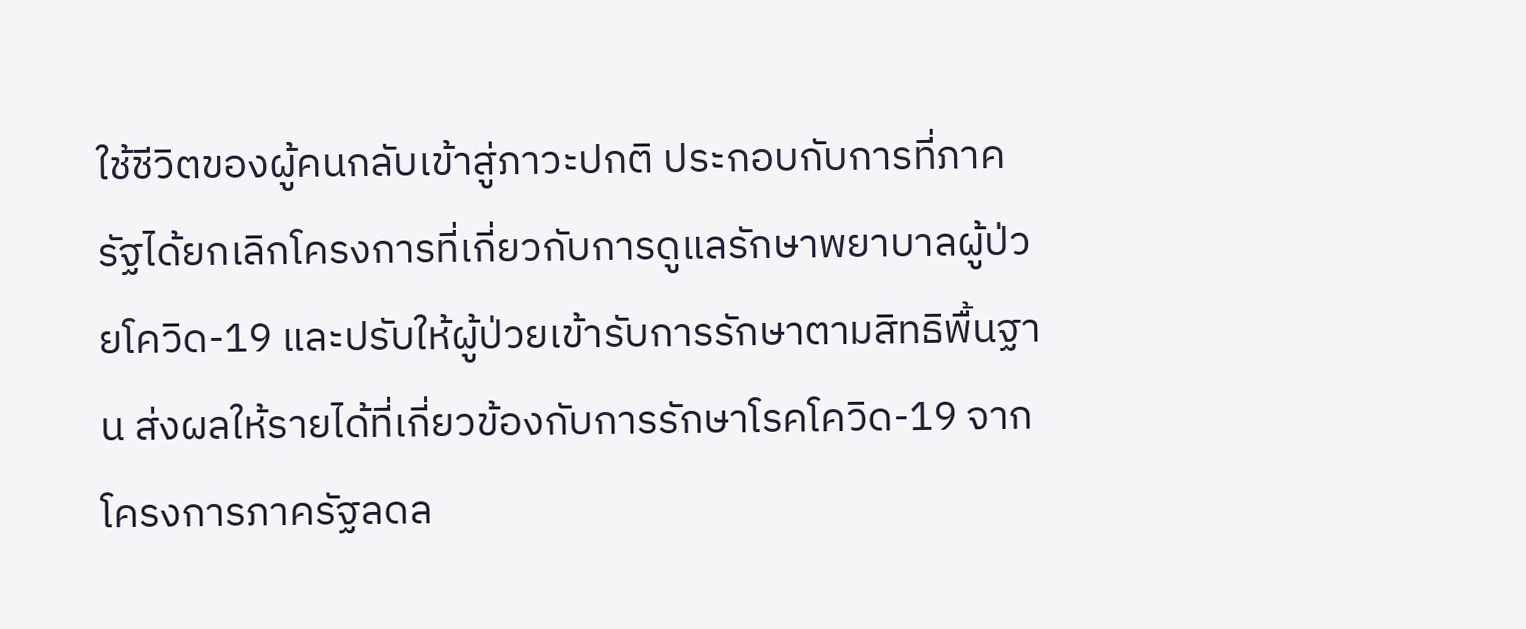ใช้ชีวิตของผู้คนกลับเข้าสู่ภาวะปกติ ประกอบกับการที่ภาครัฐได้ยกเลิกโครงการที่เกี่ยวกับการดูแลรักษาพยาบาลผู้ป่วยโควิด-19 และปรับให้ผู้ป่วยเข้ารับการรักษาตามสิทธิพื้นฐาน ส่งผลให้รายได้ที่เกี่ยวข้องกับการรักษาโรคโควิด-19 จากโครงการภาครัฐลดล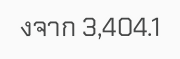งจาก 3,404.1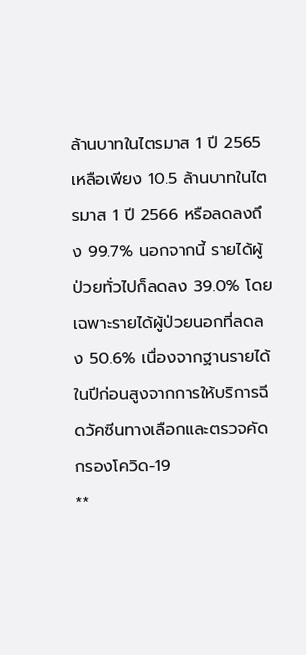ล้านบาทในไตรมาส 1 ปี 2565 เหลือเพียง 10.5 ล้านบาทในไตรมาส 1 ปี 2566 หรือลดลงถึง 99.7% นอกจากนี้ รายได้ผู้ป่วยทั่วไปก็ลดลง 39.0% โดยเฉพาะรายได้ผู้ป่วยนอกที่ลดลง 50.6% เนื่องจากฐานรายได้ในปีก่อนสูงจากการให้บริการฉีดวัคซีนทางเลือกและตรวจคัดกรองโควิด-19
**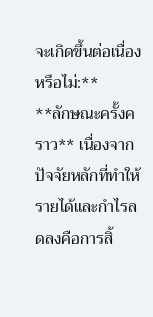จะเกิดขึ้นต่อเนื่องหรือไม่:**
**ลักษณะครั้งคราว** เนื่องจากปัจจัยหลักที่ทำให้รายได้และกำไรลดลงคือการสิ้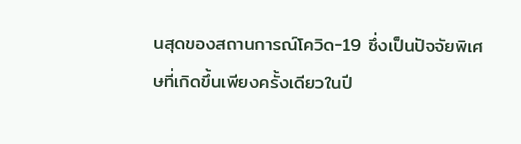นสุดของสถานการณ์โควิด-19 ซึ่งเป็นปัจจัยพิเศษที่เกิดขึ้นเพียงครั้งเดียวในปี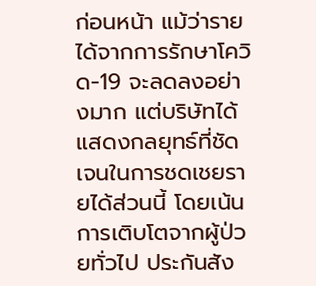ก่อนหน้า แม้ว่ารายได้จากการรักษาโควิด-19 จะลดลงอย่างมาก แต่บริษัทได้แสดงกลยุทธ์ที่ชัดเจนในการชดเชยรายได้ส่วนนี้ โดยเน้นการเติบโตจากผู้ป่วยทั่วไป ประกันสัง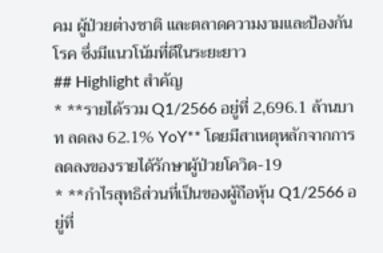คม ผู้ป่วยต่างชาติ และตลาดความงามและป้องกันโรค ซึ่งมีแนวโน้มที่ดีในระยะยาว
## Highlight สำคัญ
* **รายได้รวม Q1/2566 อยู่ที่ 2,696.1 ล้านบาท ลดลง 62.1% YoY** โดยมีสาเหตุหลักจากการลดลงของรายได้รักษาผู้ป่วยโควิด-19
* **กำไรสุทธิส่วนที่เป็นของผู้ถือหุ้น Q1/2566 อยู่ที่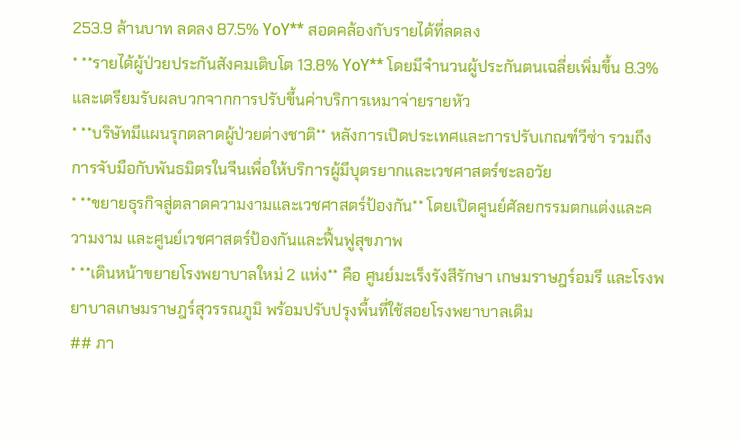253.9 ล้านบาท ลดลง 87.5% YoY** สอดคล้องกับรายได้ที่ลดลง
* **รายได้ผู้ป่วยประกันสังคมเติบโต 13.8% YoY** โดยมีจำนวนผู้ประกันตนเฉลี่ยเพิ่มขึ้น 8.3% และเตรียมรับผลบวกจากการปรับขึ้นค่าบริการเหมาจ่ายรายหัว
* **บริษัทมีแผนรุกตลาดผู้ป่วยต่างชาติ** หลังการเปิดประเทศและการปรับเกณฑ์วีซ่า รวมถึงการจับมือกับพันธมิตรในจีนเพื่อให้บริการผู้มีบุตรยากและเวชศาสตร์ชะลอวัย
* **ขยายธุรกิจสู่ตลาดความงามและเวชศาสตร์ป้องกัน** โดยเปิดศูนย์ศัลยกรรมตกแต่งและความงาม และศูนย์เวชศาสตร์ป้องกันและฟื้นฟูสุขภาพ
* **เดินหน้าขยายโรงพยาบาลใหม่ 2 แห่ง** คือ ศูนย์มะเร็งรังสีรักษา เกษมราษฎร์อมรี และโรงพยาบาลเกษมราษฎร์สุวรรณภูมิ พร้อมปรับปรุงพื้นที่ใช้สอยโรงพยาบาลเดิม
## ภา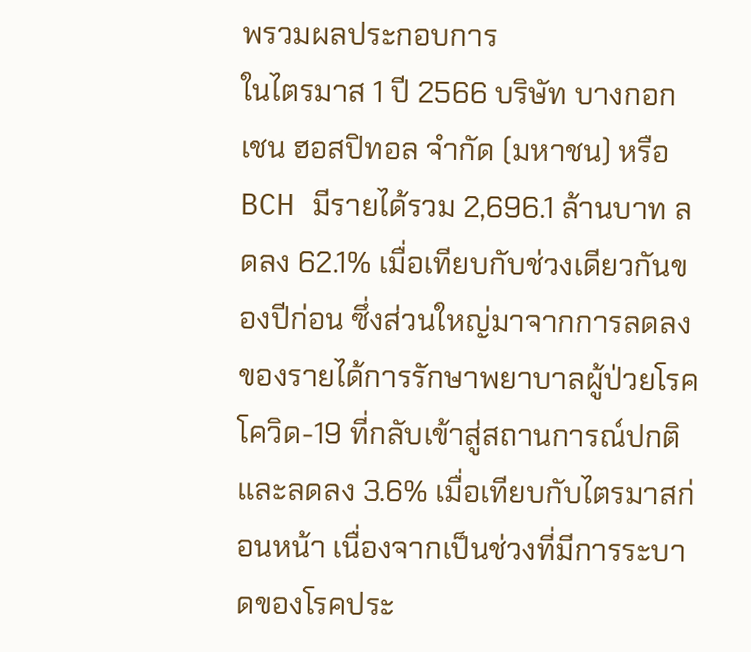พรวมผลประกอบการ
ในไตรมาส 1 ปี 2566 บริษัท บางกอก เชน ฮอสปิทอล จำกัด (มหาชน) หรือ BCH มีรายได้รวม 2,696.1 ล้านบาท ลดลง 62.1% เมื่อเทียบกับช่วงเดียวกันของปีก่อน ซึ่งส่วนใหญ่มาจากการลดลงของรายได้การรักษาพยาบาลผู้ป่วยโรคโควิด-19 ที่กลับเข้าสู่สถานการณ์ปกติ และลดลง 3.6% เมื่อเทียบกับไตรมาสก่อนหน้า เนื่องจากเป็นช่วงที่มีการระบาดของโรคประ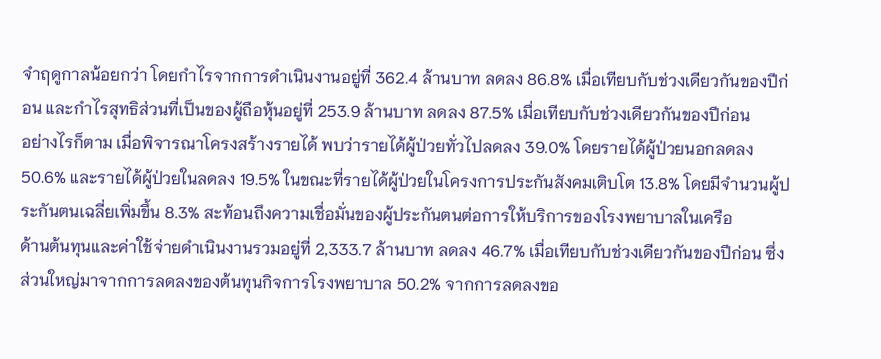จำฤดูกาลน้อยกว่า โดยกำไรจากการดำเนินงานอยู่ที่ 362.4 ล้านบาท ลดลง 86.8% เมื่อเทียบกับช่วงเดียวกันของปีก่อน และกำไรสุทธิส่วนที่เป็นของผู้ถือหุ้นอยู่ที่ 253.9 ล้านบาท ลดลง 87.5% เมื่อเทียบกับช่วงเดียวกันของปีก่อน
อย่างไรก็ตาม เมื่อพิจารณาโครงสร้างรายได้ พบว่ารายได้ผู้ป่วยทั่วไปลดลง 39.0% โดยรายได้ผู้ป่วยนอกลดลง 50.6% และรายได้ผู้ป่วยในลดลง 19.5% ในขณะที่รายได้ผู้ป่วยในโครงการประกันสังคมเติบโต 13.8% โดยมีจำนวนผู้ประกันตนเฉลี่ยเพิ่มขึ้น 8.3% สะท้อนถึงความเชื่อมั่นของผู้ประกันตนต่อการให้บริการของโรงพยาบาลในเครือ
ด้านต้นทุนและค่าใช้จ่ายดำเนินงานรวมอยู่ที่ 2,333.7 ล้านบาท ลดลง 46.7% เมื่อเทียบกับช่วงเดียวกันของปีก่อน ซึ่งส่วนใหญ่มาจากการลดลงของต้นทุนกิจการโรงพยาบาล 50.2% จากการลดลงขอ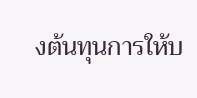งต้นทุนการให้บ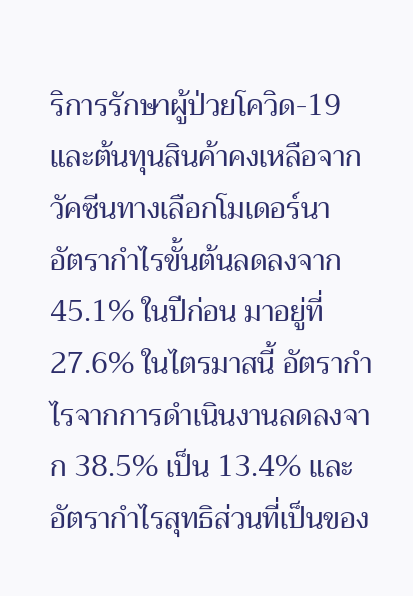ริการรักษาผู้ป่วยโควิด-19 และต้นทุนสินค้าคงเหลือจากวัคซีนทางเลือกโมเดอร์นา
อัตรากำไรขั้นต้นลดลงจาก 45.1% ในปีก่อน มาอยู่ที่ 27.6% ในไตรมาสนี้ อัตรากำไรจากการดำเนินงานลดลงจาก 38.5% เป็น 13.4% และอัตรากำไรสุทธิส่วนที่เป็นของ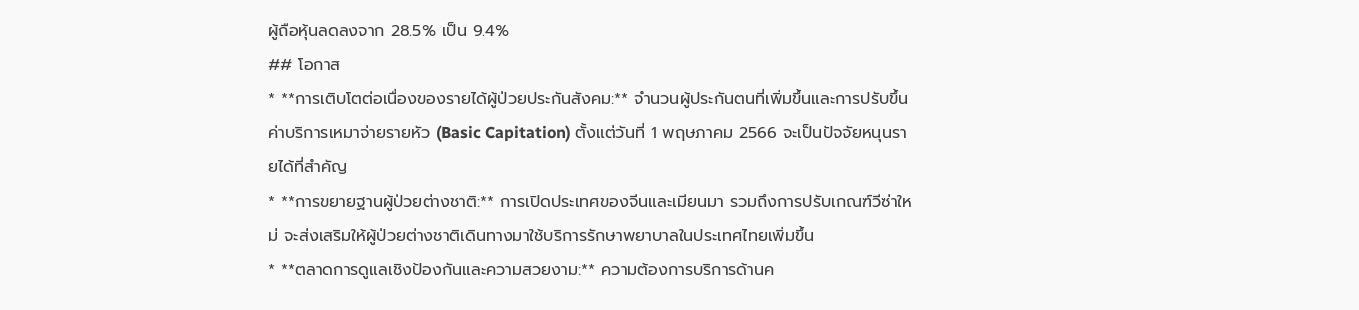ผู้ถือหุ้นลดลงจาก 28.5% เป็น 9.4%
## โอกาส
* **การเติบโตต่อเนื่องของรายได้ผู้ป่วยประกันสังคม:** จำนวนผู้ประกันตนที่เพิ่มขึ้นและการปรับขึ้นค่าบริการเหมาจ่ายรายหัว (Basic Capitation) ตั้งแต่วันที่ 1 พฤษภาคม 2566 จะเป็นปัจจัยหนุนรายได้ที่สำคัญ
* **การขยายฐานผู้ป่วยต่างชาติ:** การเปิดประเทศของจีนและเมียนมา รวมถึงการปรับเกณฑ์วีซ่าใหม่ จะส่งเสริมให้ผู้ป่วยต่างชาติเดินทางมาใช้บริการรักษาพยาบาลในประเทศไทยเพิ่มขึ้น
* **ตลาดการดูแลเชิงป้องกันและความสวยงาม:** ความต้องการบริการด้านค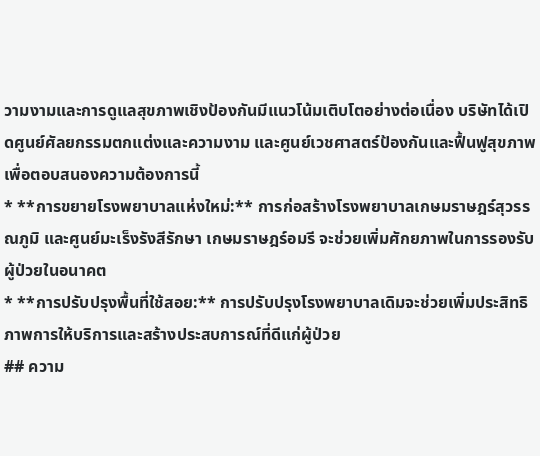วามงามและการดูแลสุขภาพเชิงป้องกันมีแนวโน้มเติบโตอย่างต่อเนื่อง บริษัทได้เปิดศูนย์ศัลยกรรมตกแต่งและความงาม และศูนย์เวชศาสตร์ป้องกันและฟื้นฟูสุขภาพ เพื่อตอบสนองความต้องการนี้
* **การขยายโรงพยาบาลแห่งใหม่:** การก่อสร้างโรงพยาบาลเกษมราษฎร์สุวรรณภูมิ และศูนย์มะเร็งรังสีรักษา เกษมราษฎร์อมรี จะช่วยเพิ่มศักยภาพในการรองรับผู้ป่วยในอนาคต
* **การปรับปรุงพื้นที่ใช้สอย:** การปรับปรุงโรงพยาบาลเดิมจะช่วยเพิ่มประสิทธิภาพการให้บริการและสร้างประสบการณ์ที่ดีแก่ผู้ป่วย
## ความ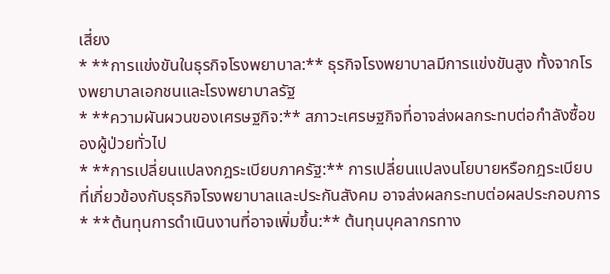เสี่ยง
* **การแข่งขันในธุรกิจโรงพยาบาล:** ธุรกิจโรงพยาบาลมีการแข่งขันสูง ทั้งจากโรงพยาบาลเอกชนและโรงพยาบาลรัฐ
* **ความผันผวนของเศรษฐกิจ:** สภาวะเศรษฐกิจที่อาจส่งผลกระทบต่อกำลังซื้อของผู้ป่วยทั่วไป
* **การเปลี่ยนแปลงกฎระเบียบภาครัฐ:** การเปลี่ยนแปลงนโยบายหรือกฎระเบียบที่เกี่ยวข้องกับธุรกิจโรงพยาบาลและประกันสังคม อาจส่งผลกระทบต่อผลประกอบการ
* **ต้นทุนการดำเนินงานที่อาจเพิ่มขึ้น:** ต้นทุนบุคลากรทาง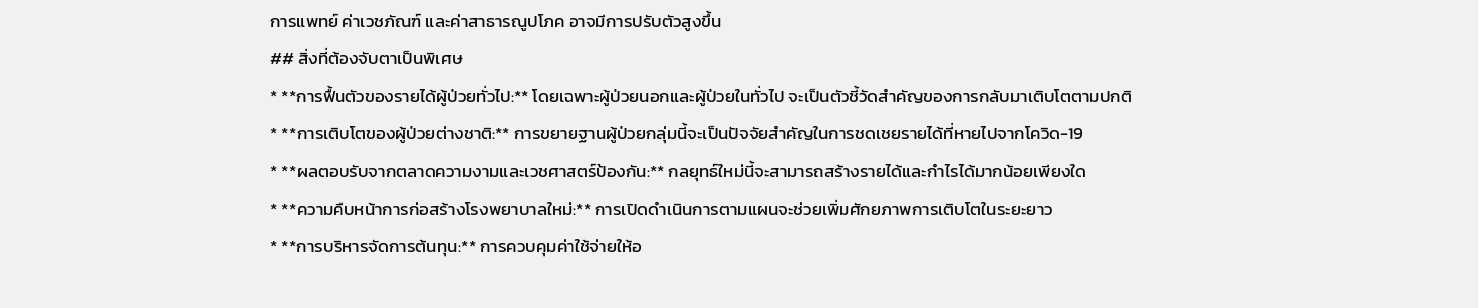การแพทย์ ค่าเวชภัณฑ์ และค่าสาธารณูปโภค อาจมีการปรับตัวสูงขึ้น
## สิ่งที่ต้องจับตาเป็นพิเศษ
* **การฟื้นตัวของรายได้ผู้ป่วยทั่วไป:** โดยเฉพาะผู้ป่วยนอกและผู้ป่วยในทั่วไป จะเป็นตัวชี้วัดสำคัญของการกลับมาเติบโตตามปกติ
* **การเติบโตของผู้ป่วยต่างชาติ:** การขยายฐานผู้ป่วยกลุ่มนี้จะเป็นปัจจัยสำคัญในการชดเชยรายได้ที่หายไปจากโควิด-19
* **ผลตอบรับจากตลาดความงามและเวชศาสตร์ป้องกัน:** กลยุทธ์ใหม่นี้จะสามารถสร้างรายได้และกำไรได้มากน้อยเพียงใด
* **ความคืบหน้าการก่อสร้างโรงพยาบาลใหม่:** การเปิดดำเนินการตามแผนจะช่วยเพิ่มศักยภาพการเติบโตในระยะยาว
* **การบริหารจัดการต้นทุน:** การควบคุมค่าใช้จ่ายให้อ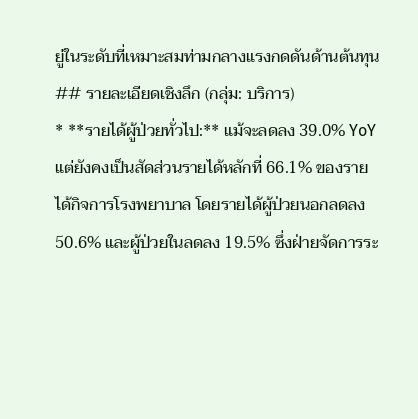ยู่ในระดับที่เหมาะสมท่ามกลางแรงกดดันด้านต้นทุน
## รายละเอียดเชิงลึก (กลุ่ม: บริการ)
* **รายได้ผู้ป่วยทั่วไป:** แม้จะลดลง 39.0% YoY แต่ยังคงเป็นสัดส่วนรายได้หลักที่ 66.1% ของรายได้กิจการโรงพยาบาล โดยรายได้ผู้ป่วยนอกลดลง 50.6% และผู้ป่วยในลดลง 19.5% ซึ่งฝ่ายจัดการระ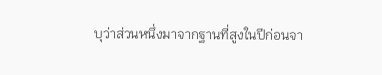บุว่าส่วนหนึ่งมาจากฐานที่สูงในปีก่อนจา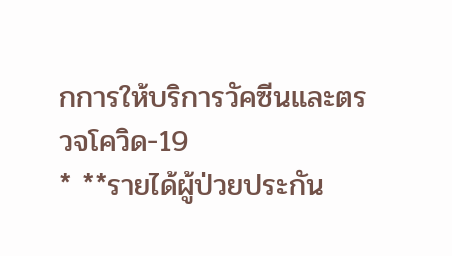กการให้บริการวัคซีนและตรวจโควิด-19
* **รายได้ผู้ป่วยประกัน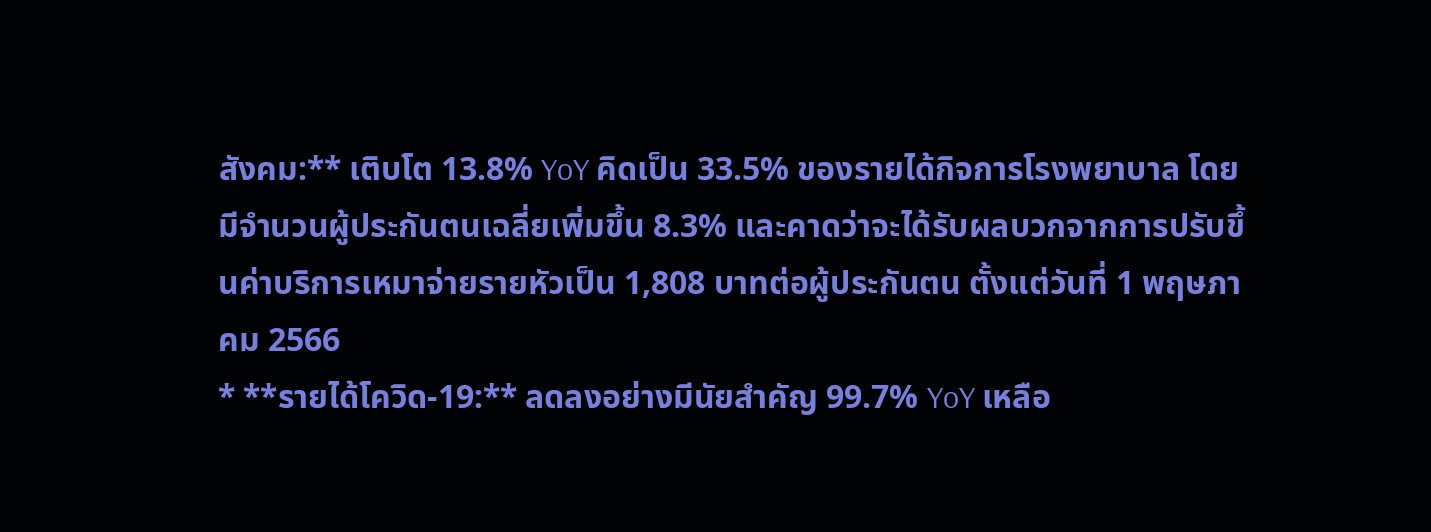สังคม:** เติบโต 13.8% YoY คิดเป็น 33.5% ของรายได้กิจการโรงพยาบาล โดยมีจำนวนผู้ประกันตนเฉลี่ยเพิ่มขึ้น 8.3% และคาดว่าจะได้รับผลบวกจากการปรับขึ้นค่าบริการเหมาจ่ายรายหัวเป็น 1,808 บาทต่อผู้ประกันตน ตั้งแต่วันที่ 1 พฤษภาคม 2566
* **รายได้โควิด-19:** ลดลงอย่างมีนัยสำคัญ 99.7% YoY เหลือ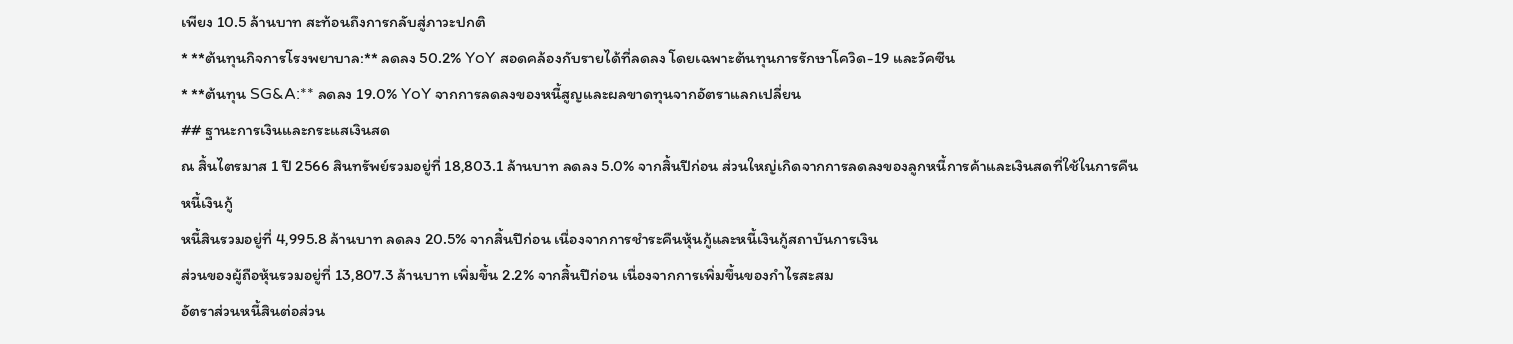เพียง 10.5 ล้านบาท สะท้อนถึงการกลับสู่ภาวะปกติ
* **ต้นทุนกิจการโรงพยาบาล:** ลดลง 50.2% YoY สอดคล้องกับรายได้ที่ลดลง โดยเฉพาะต้นทุนการรักษาโควิด-19 และวัคซีน
* **ต้นทุน SG&A:** ลดลง 19.0% YoY จากการลดลงของหนี้สูญและผลขาดทุนจากอัตราแลกเปลี่ยน
## ฐานะการเงินและกระแสเงินสด
ณ สิ้นไตรมาส 1 ปี 2566 สินทรัพย์รวมอยู่ที่ 18,803.1 ล้านบาท ลดลง 5.0% จากสิ้นปีก่อน ส่วนใหญ่เกิดจากการลดลงของลูกหนี้การค้าและเงินสดที่ใช้ในการคืนหนี้เงินกู้
หนี้สินรวมอยู่ที่ 4,995.8 ล้านบาท ลดลง 20.5% จากสิ้นปีก่อน เนื่องจากการชำระคืนหุ้นกู้และหนี้เงินกู้สถาบันการเงิน
ส่วนของผู้ถือหุ้นรวมอยู่ที่ 13,807.3 ล้านบาท เพิ่มขึ้น 2.2% จากสิ้นปีก่อน เนื่องจากการเพิ่มขึ้นของกำไรสะสม
อัตราส่วนหนี้สินต่อส่วน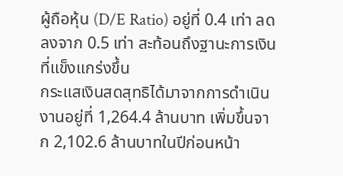ผู้ถือหุ้น (D/E Ratio) อยู่ที่ 0.4 เท่า ลดลงจาก 0.5 เท่า สะท้อนถึงฐานะการเงินที่แข็งแกร่งขึ้น
กระแสเงินสดสุทธิได้มาจากการดำเนินงานอยู่ที่ 1,264.4 ล้านบาท เพิ่มขึ้นจาก 2,102.6 ล้านบาทในปีก่อนหน้า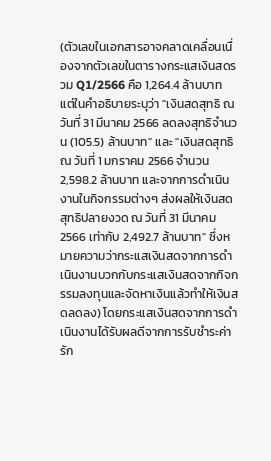(ตัวเลขในเอกสารอาจคลาดเคลื่อนเนื่องจากตัวเลขในตารางกระแสเงินสดรวม Q1/2566 คือ 1,264.4 ล้านบาท แต่ในคำอธิบายระบุว่า "เงินสดสุทธิ ณ วันที่ 31 มีนาคม 2566 ลดลงสุทธิจำนวน (105.5) ล้านบาท" และ "เงินสดสุทธิ ณ วันที่ 1 มกราคม 2566 จำนวน 2,598.2 ล้านบาท และจากการดำเนินงานในกิจกรรมต่างๆ ส่งผลให้เงินสดสุทธิปลายงวด ณ วันที่ 31 มีนาคม 2566 เท่ากับ 2,492.7 ล้านบาท" ซึ่งหมายความว่ากระแสเงินสดจากการดำเนินงานบวกกับกระแสเงินสดจากกิจกรรมลงทุนและจัดหาเงินแล้วทำให้เงินสดลดลง) โดยกระแสเงินสดจากการดำเนินงานได้รับผลดีจากการรับชำระค่ารัก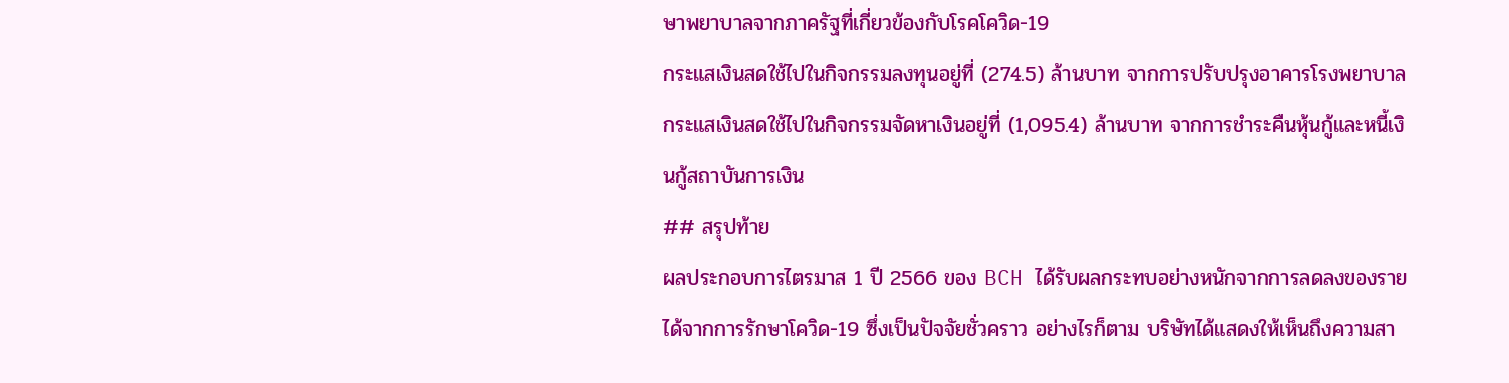ษาพยาบาลจากภาครัฐที่เกี่ยวข้องกับโรคโควิด-19
กระแสเงินสดใช้ไปในกิจกรรมลงทุนอยู่ที่ (274.5) ล้านบาท จากการปรับปรุงอาคารโรงพยาบาล
กระแสเงินสดใช้ไปในกิจกรรมจัดหาเงินอยู่ที่ (1,095.4) ล้านบาท จากการชำระคืนหุ้นกู้และหนี้เงินกู้สถาบันการเงิน
## สรุปท้าย
ผลประกอบการไตรมาส 1 ปี 2566 ของ BCH ได้รับผลกระทบอย่างหนักจากการลดลงของรายได้จากการรักษาโควิด-19 ซึ่งเป็นปัจจัยชั่วคราว อย่างไรก็ตาม บริษัทได้แสดงให้เห็นถึงความสา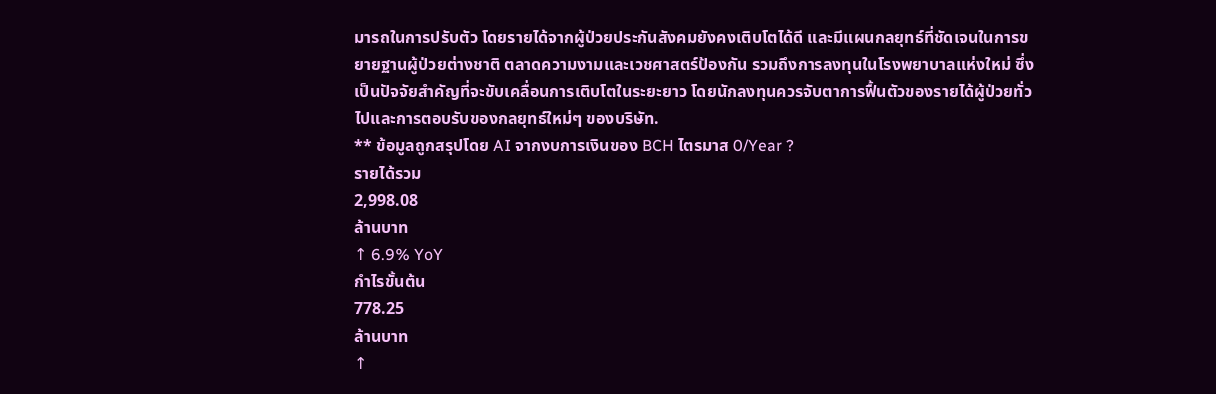มารถในการปรับตัว โดยรายได้จากผู้ป่วยประกันสังคมยังคงเติบโตได้ดี และมีแผนกลยุทธ์ที่ชัดเจนในการขยายฐานผู้ป่วยต่างชาติ ตลาดความงามและเวชศาสตร์ป้องกัน รวมถึงการลงทุนในโรงพยาบาลแห่งใหม่ ซึ่งเป็นปัจจัยสำคัญที่จะขับเคลื่อนการเติบโตในระยะยาว โดยนักลงทุนควรจับตาการฟื้นตัวของรายได้ผู้ป่วยทั่วไปและการตอบรับของกลยุทธ์ใหม่ๆ ของบริษัท.
** ข้อมูลถูกสรุปโดย AI จากงบการเงินของ BCH ไตรมาส 0/Year ?
รายได้รวม
2,998.08
ล้านบาท
↑ 6.9% YoY
กำไรขั้นต้น
778.25
ล้านบาท
↑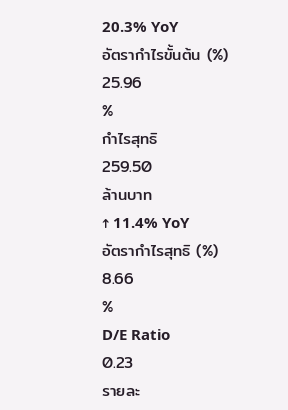20.3% YoY
อัตรากำไรขั้นต้น (%)
25.96
%
กำไรสุทธิ
259.50
ล้านบาท
↑ 11.4% YoY
อัตรากำไรสุทธิ (%)
8.66
%
D/E Ratio
0.23
รายละ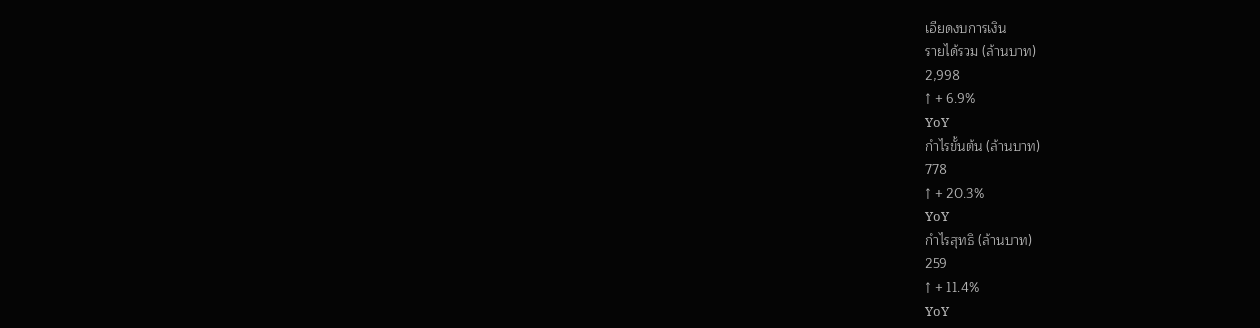เอียดงบการเงิน
รายได้รวม (ล้านบาท)
2,998
↑ + 6.9%
YoY
กำไรขั้นต้น (ล้านบาท)
778
↑ + 20.3%
YoY
กำไรสุทธิ (ล้านบาท)
259
↑ + 11.4%
YoY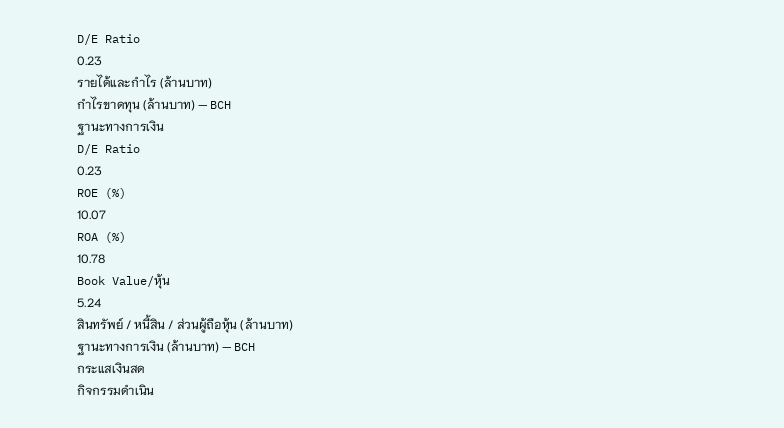D/E Ratio
0.23
รายได้และกำไร (ล้านบาท)
กำไรขาดทุน (ล้านบาท) — BCH
ฐานะทางการเงิน
D/E Ratio
0.23
ROE (%)
10.07
ROA (%)
10.78
Book Value/หุ้น
5.24
สินทรัพย์ / หนี้สิน / ส่วนผู้ถือหุ้น (ล้านบาท)
ฐานะทางการเงิน (ล้านบาท) — BCH
กระแสเงินสด
กิจกรรมดำเนิน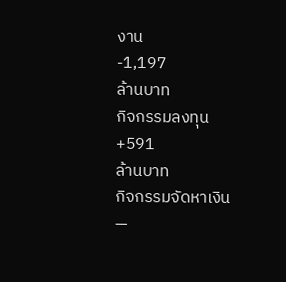งาน
-1,197
ล้านบาท
กิจกรรมลงทุน
+591
ล้านบาท
กิจกรรมจัดหาเงิน
—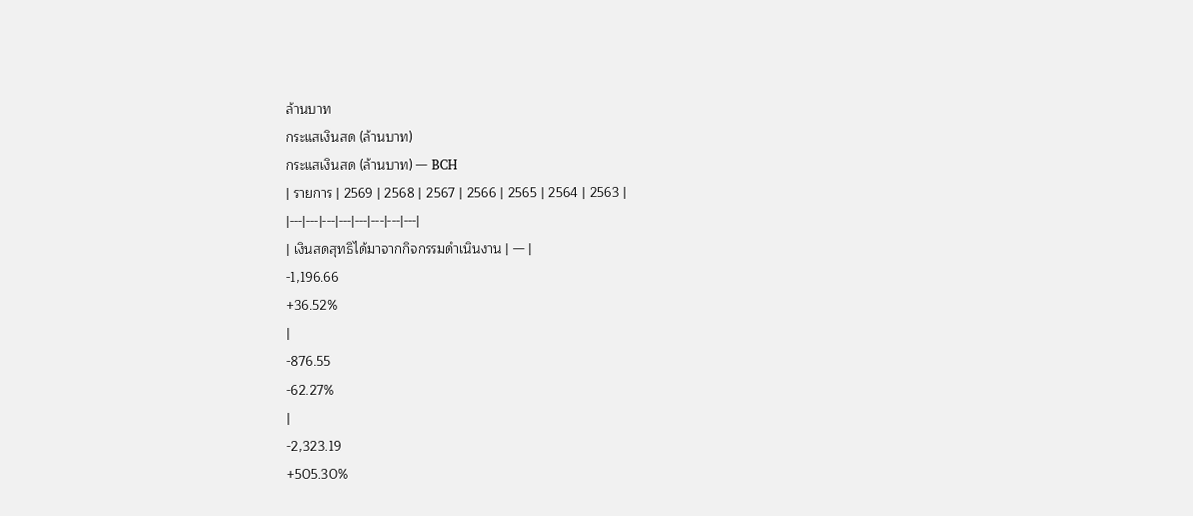ล้านบาท
กระแสเงินสด (ล้านบาท)
กระแสเงินสด (ล้านบาท) — BCH
| รายการ | 2569 | 2568 | 2567 | 2566 | 2565 | 2564 | 2563 |
|---|---|---|---|---|---|---|---|
| เงินสดสุทธิได้มาจากกิจกรรมดำเนินงาน | — |
-1,196.66
+36.52%
|
-876.55
-62.27%
|
-2,323.19
+505.30%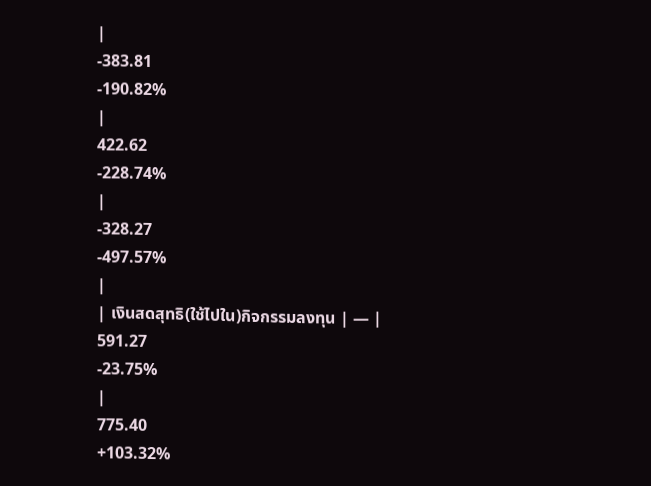|
-383.81
-190.82%
|
422.62
-228.74%
|
-328.27
-497.57%
|
| เงินสดสุทธิ(ใช้ไปใน)กิจกรรมลงทุน | — |
591.27
-23.75%
|
775.40
+103.32%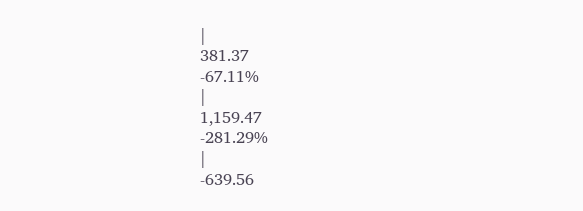|
381.37
-67.11%
|
1,159.47
-281.29%
|
-639.56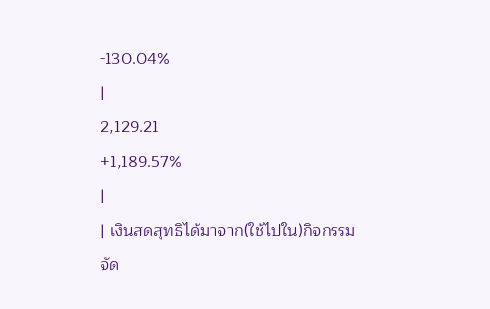-130.04%
|
2,129.21
+1,189.57%
|
| เงินสดสุทธิได้มาจาก(ใช้ไปใน)กิจกรรมจัด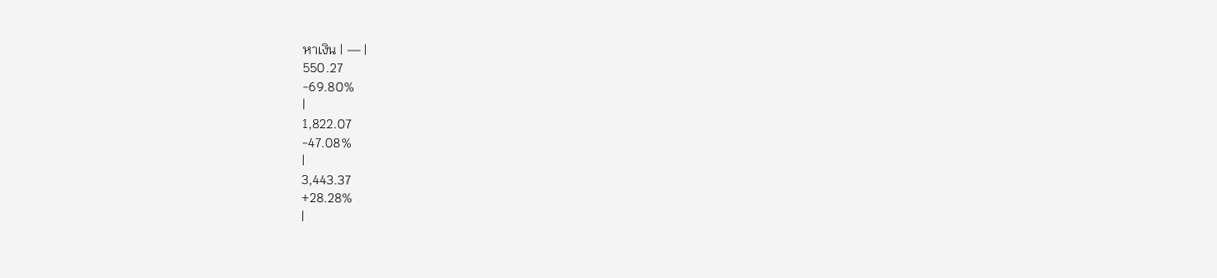หาเงิน | — |
550.27
-69.80%
|
1,822.07
-47.08%
|
3,443.37
+28.28%
|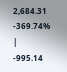2,684.31
-369.74%
|
-995.14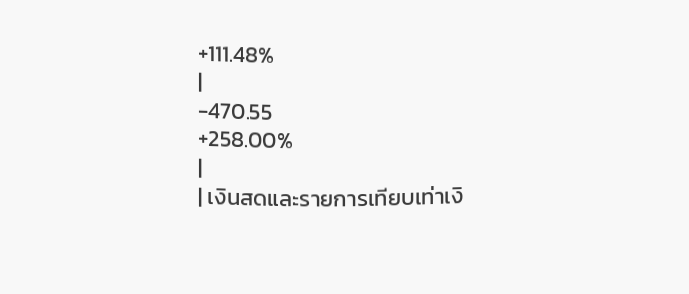+111.48%
|
-470.55
+258.00%
|
| เงินสดและรายการเทียบเท่าเงิ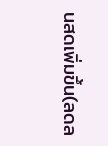นสดเพิ่มขึ้น(ลดล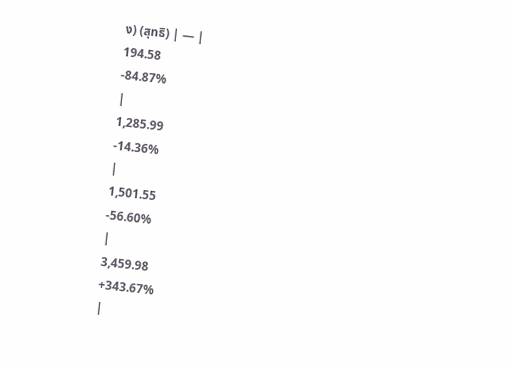ง) (สุทธิ) | — |
194.58
-84.87%
|
1,285.99
-14.36%
|
1,501.55
-56.60%
|
3,459.98
+343.67%
|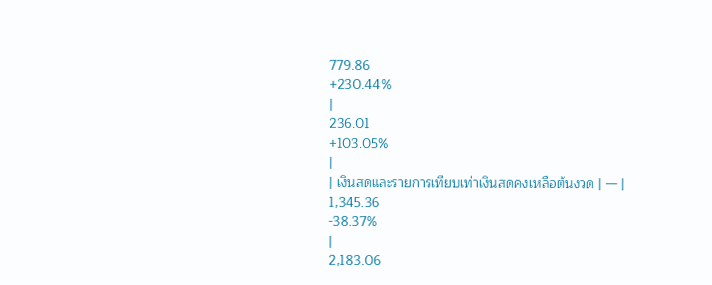779.86
+230.44%
|
236.01
+103.05%
|
| เงินสดและรายการเทียบเท่าเงินสดคงเหลือต้นงวด | — |
1,345.36
-38.37%
|
2,183.06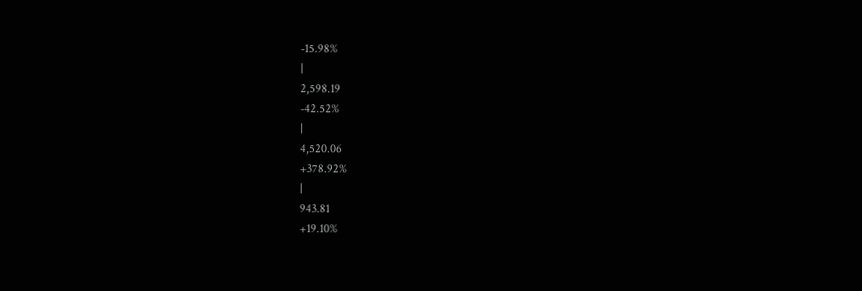-15.98%
|
2,598.19
-42.52%
|
4,520.06
+378.92%
|
943.81
+19.10%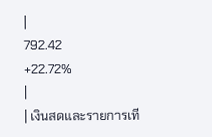|
792.42
+22.72%
|
| เงินสดและรายการเที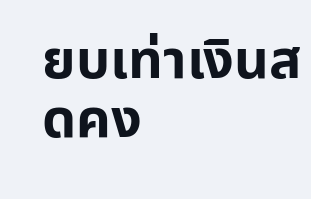ยบเท่าเงินสดคง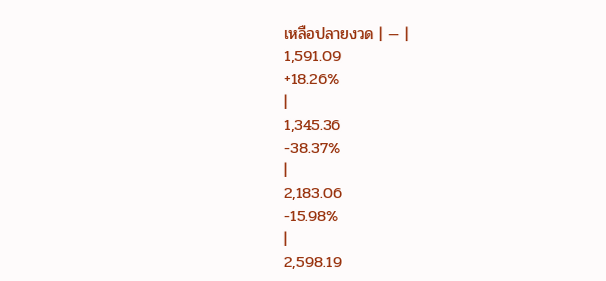เหลือปลายงวด | — |
1,591.09
+18.26%
|
1,345.36
-38.37%
|
2,183.06
-15.98%
|
2,598.19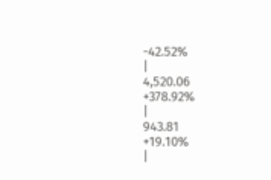-42.52%
|
4,520.06
+378.92%
|
943.81
+19.10%
|